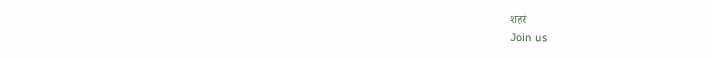शहरं
Join us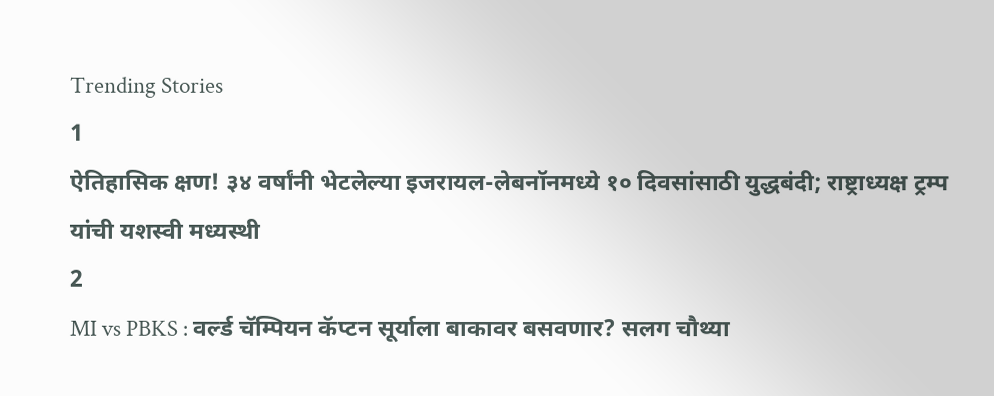Trending Stories
1
ऐतिहासिक क्षण! ३४ वर्षांनी भेटलेल्या इजरायल-लेबनॉनमध्ये १० दिवसांसाठी युद्धबंदी; राष्ट्राध्यक्ष ट्रम्प यांची यशस्वी मध्यस्थी
2
MI vs PBKS : वर्ल्ड चॅम्पियन कॅप्टन सूर्याला बाकावर बसवणार? सलग चौथ्या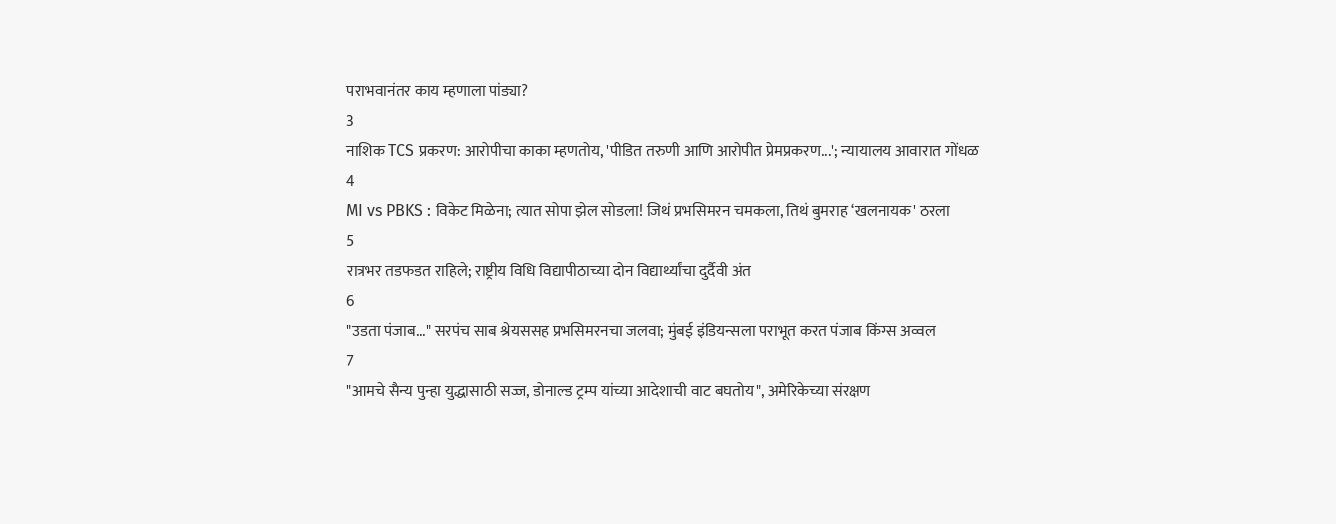पराभवानंतर काय म्हणाला पांड्या?
3
नाशिक TCS प्रकरण: आरोपीचा काका म्हणतोय, 'पीडित तरुणी आणि आरोपीत प्रेमप्रकरण...'; न्यायालय आवारात गोंधळ
4
MI vs PBKS : विकेट मिळेना; त्यात सोपा झेल सोडला! जिथं प्रभसिमरन चमकला, तिथं बुमराह ‘खलनायक' ठरला
5
रात्रभर तडफडत राहिले; राष्ट्रीय विधि विद्यापीठाच्या दोन विद्यार्थ्यांचा दुर्दैवी अंत
6
"उडता पंजाब..." सरपंच साब श्रेयससह प्रभसिमरनचा जलवा; मुंबई इंडियन्सला पराभूत करत पंजाब किंग्स अव्वल
7
"आमचे सैन्य पुन्हा युद्धासाठी सज्ज, डोनाल्ड ट्रम्प यांच्या आदेशाची वाट बघतोय", अमेरिकेच्या संरक्षण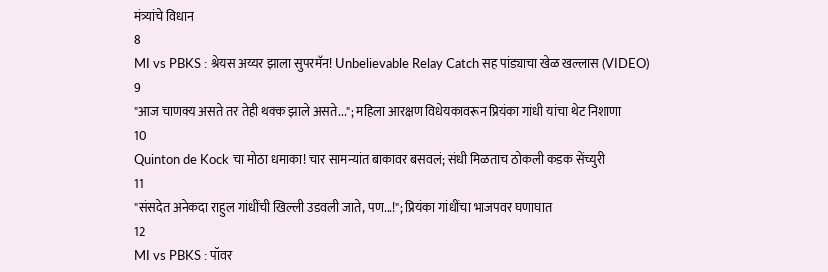मंत्र्यांचे विधान
8
MI vs PBKS : श्रेयस अय्यर झाला सुपरमॅन! Unbelievable Relay Catch सह पांड्याचा खेळ खल्लास (VIDEO)
9
"आज चाणक्य असते तर तेही थक्क झाले असते..."; महिला आरक्षण विधेयकावरून प्रियंका गांधी यांचा थेट निशाणा
10
Quinton de Kock चा मोठा धमाका! चार सामन्यांत बाकावर बसवलं; संधी मिळताच ठोकली कडक सेंच्युरी
11
"संसदेत अनेकदा राहुल गांधींची खिल्ली उडवली जाते, पण...!"; प्रियंका गांधींचा भाजपवर घणाघात
12
MI vs PBKS : पॉवर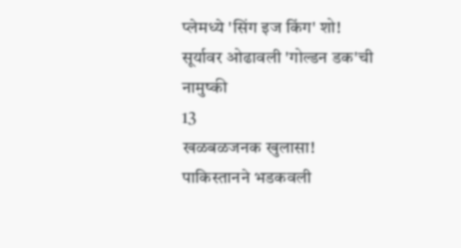प्लेमध्ये 'सिंग इज किंग' शो! सूर्यावर ओढावली 'गोल्डन डक'ची नामुष्की
13
खळबळजनक खुलासा! पाकिस्तानने भडकवली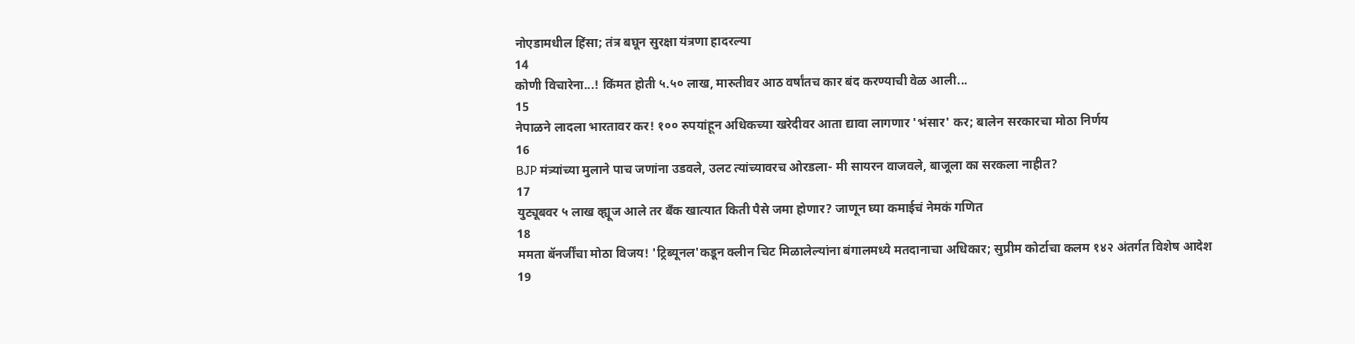नोएडामधील हिंसा; तंत्र बघून सुरक्षा यंत्रणा हादरल्या
14
कोणी विचारेना...! किंमत होती ५.५० लाख, मारुतीवर आठ वर्षांतच कार बंद करण्याची वेळ आली...
15
नेपाळने लादला भारतावर कर! १०० रुपयांहून अधिकच्या खरेदीवर आता द्यावा लागणार 'भंसार' कर; बालेन सरकारचा मोठा निर्णय
16
BJP मंत्र्यांच्या मुलाने पाच जणांना उडवले, उलट त्यांच्यावरच ओरडला- मी सायरन वाजवले, बाजूला का सरकला नाहीत?
17
युट्यूबवर ५ लाख व्ह्यूज आले तर बँक खात्यात किती पैसे जमा होणार? जाणून घ्या कमाईचं नेमकं गणित
18
ममता बॅनर्जींचा मोठा विजय! 'ट्रिब्यूनल'कडून क्लीन चिट मिळालेल्यांना बंगालमध्ये मतदानाचा अधिकार; सुप्रीम कोर्टाचा कलम १४२ अंतर्गत विशेष आदेश
19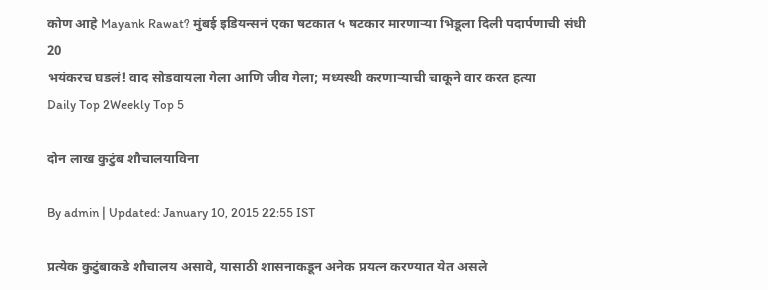कोण आहे Mayank Rawat? मुंबई इडियन्सनं एका षटकात ५ षटकार मारणाऱ्या भिडूला दिली पदार्पणाची संधी
20
भयंकरच घडलं! वाद सोडवायला गेला आणि जीव गेला; मध्यस्थी करणाऱ्याची चाकूने वार करत हत्या
Daily Top 2Weekly Top 5

दोन लाख कुटुंब शौचालयाविना

By admin | Updated: January 10, 2015 22:55 IST

प्रत्येक कुटुंबाकडे शौचालय असावे, यासाठी शासनाकडून अनेक प्रयत्न करण्यात येत असले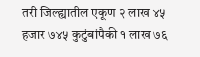तरी जिल्ह्यातील एकूण २ लाख ४५ हजार ७४५ कुटुंबांपैकी १ लाख ७६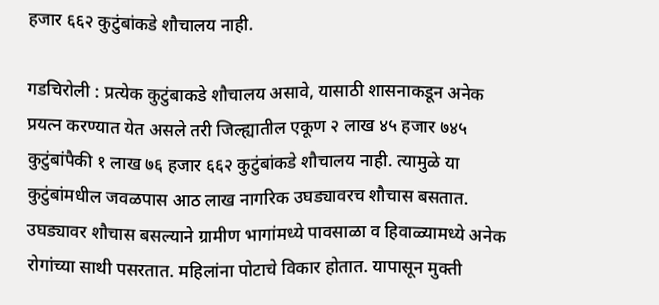हजार ६६२ कुटुंबांकडे शौचालय नाही.

गडचिरोली : प्रत्येक कुटुंबाकडे शौचालय असावे, यासाठी शासनाकडून अनेक प्रयत्न करण्यात येत असले तरी जिल्ह्यातील एकूण २ लाख ४५ हजार ७४५ कुटुंबांपैकी १ लाख ७६ हजार ६६२ कुटुंबांकडे शौचालय नाही. त्यामुळे या कुटुंबांमधील जवळपास आठ लाख नागरिक उघड्यावरच शौचास बसतात. उघड्यावर शौचास बसल्याने ग्रामीण भागांमध्ये पावसाळा व हिवाळ्यामध्ये अनेक रोगांच्या साथी पसरतात. महिलांना पोटाचे विकार होतात. यापासून मुक्ती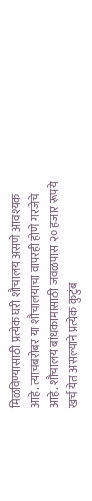मिळविण्यासाठी प्रत्येक घरी शौचालय असणे आवश्यक आहे. त्याचबरोबर या शौचालयाचा वापरही होणे गरजेचे आहे. शौचालय बांधकामासाठी जवळपास २० हजार रूपये खर्च येत असल्याने प्रत्येक कुटुंब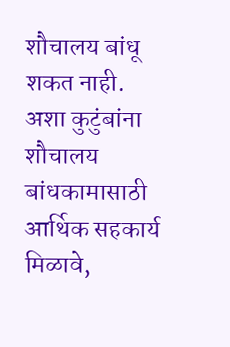शौचालय बांधू शकत नाही. अशा कुटुंबांना शौचालय बांधकामासाठी आर्थिक सहकार्य मिळावे,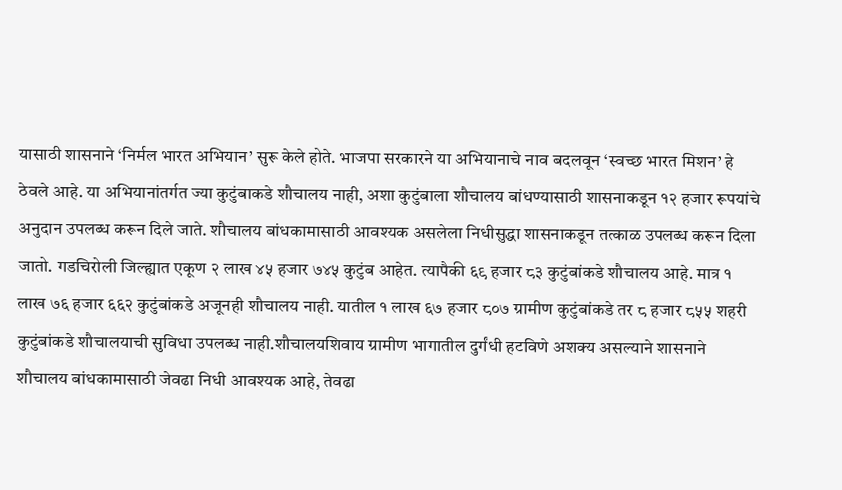यासाठी शासनाने ‘निर्मल भारत अभियान’ सुरू केले होते. भाजपा सरकारने या अभियानाचे नाव बदलवून ‘स्वच्छ भारत मिशन’ हे ठेवले आहे. या अभियानांतर्गत ज्या कुटुंबाकडे शौचालय नाही, अशा कुटुंबाला शौचालय बांधण्यासाठी शासनाकडून १२ हजार रूपयांचे अनुदान उपलब्ध करून दिले जाते. शौचालय बांधकामासाठी आवश्यक असलेला निधीसुद्धा शासनाकडून तत्काळ उपलब्ध करून दिला जातो. गडचिरोली जिल्ह्यात एकूण २ लाख ४५ हजार ७४५ कुटुंब आहेत. त्यापैकी ६९ हजार ८३ कुटुंबांकडे शौचालय आहे. मात्र १ लाख ७६ हजार ६६२ कुटुंबांकडे अजूनही शौचालय नाही. यातील १ लाख ६७ हजार ८०७ ग्रामीण कुटुंबांकडे तर ८ हजार ८५५ शहरी कुटुंबांकडे शौचालयाची सुविधा उपलब्ध नाही.शौचालयशिवाय ग्रामीण भागातील दुर्गंधी हटविणे अशक्य असल्याने शासनाने शौचालय बांधकामासाठी जेवढा निधी आवश्यक आहे, तेवढा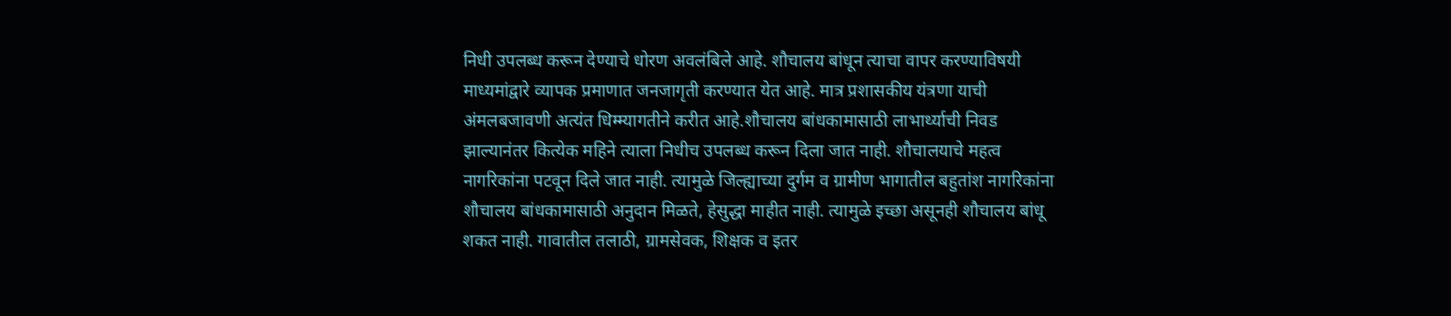निधी उपलब्ध करून देण्याचे धोरण अवलंबिले आहे. शौचालय बांधून त्याचा वापर करण्याविषयी माध्यमांद्वारे व्यापक प्रमाणात जनजागृती करण्यात येत आहे. मात्र प्रशासकीय यंत्रणा याची अंमलबजावणी अत्यंत धिम्म्यागतीने करीत आहे.शौचालय बांधकामासाठी लाभार्थ्याची निवड झाल्यानंतर कित्येक महिने त्याला निधीच उपलब्ध करून दिला जात नाही. शौचालयाचे महत्व नागरिकांना पटवून दिले जात नाही. त्यामुळे जिल्ह्याच्या दुर्गम व ग्रामीण भागातील बहुतांश नागरिकांना शौचालय बांधकामासाठी अनुदान मिळते, हेसुद्धा माहीत नाही. त्यामुळे इच्छा असूनही शौचालय बांधू शकत नाही. गावातील तलाठी, ग्रामसेवक, शिक्षक व इतर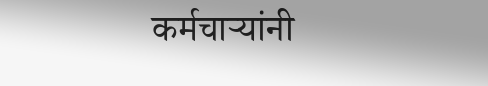कर्मचाऱ्यांनी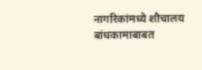नागरिकांमध्ये शौचालय बांधकामाबाबत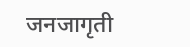जनजागृती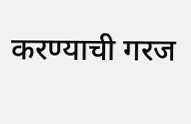करण्याची गरज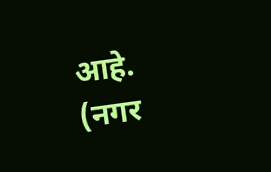आहे. (नगर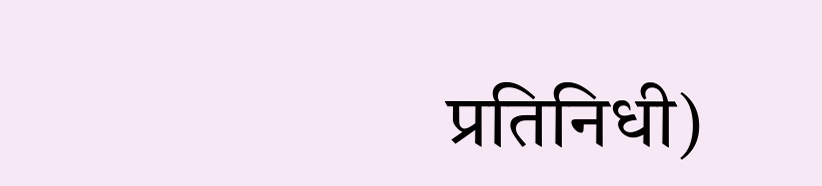प्रतिनिधी)